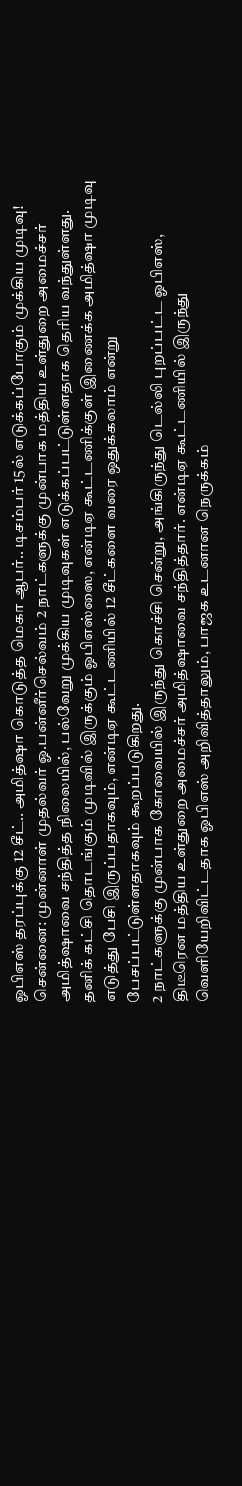ஓபிஎஸ் தரப்புக்கு 12 சீட்.. அமித்ஷா கொடுத்த மெகா ஆபர்.. டிசம்பர் 15ல் எடுக்கப்போகும் முக்கிய முடிவு!
சென்னை: முன்னாள் முதல்வர் ஓ.பன்னீர்செல்வம் 2 நாட்களுக்கு முன்பாக மத்திய உள்துறை அமைச்சர் அமித்ஷாவை சந்தித்த நிலையில், பல்வேறு முக்கிய முடிவுகள் எடுக்கப்பட்டுள்ளதாக தெரிய வந்துள்ளது. தனிக் கட்சி தொடங்கும் முடிவில் இருக்கும் ஓபிஎஸ்ஸை, என்டிஏ கூட்டணிக்குள் இணைக்க அமித்ஷா முடிவு எடுத்து பேசி இருப்பதாகவும், என்டிஏ கூட்டணியில் 12 சீட்களை வரை ஒதுக்கலாம் என்று பேசப்பட்டுள்ளதாகவும் கூறப்படுகிறது.
2 நாட்களுக்கு முன்பாக கோவையில் இருந்து கொச்சி சென்று, அங்கிருந்து டெல்லி புறப்பட்ட ஓபிஎஸ், திடீரென மத்திய உள்துறை அமைச்சர் அமித்ஷாவை சந்தித்தார். என்டிஏ கூட்டணியில் இருந்து வெளியேறிவிட்டதாக ஓபிஎஸ் அறிவித்தாலும், பாஜக உடனான நெருக்கம்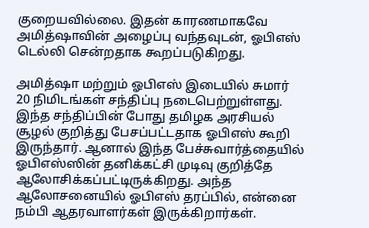குறையவில்லை. இதன் காரணமாகவே அமித்ஷாவின் அழைப்பு வந்தவுடன், ஓபிஎஸ் டெல்லி சென்றதாக கூறப்படுகிறது.

அமித்ஷா மற்றும் ஓபிஎஸ் இடையில் சுமார் 20 நிமிடங்கள் சந்திப்பு நடைபெற்றுள்ளது. இந்த சந்திப்பின் போது தமிழக அரசியல் சூழல் குறித்து பேசப்பட்டதாக ஓபிஎஸ் கூறி இருந்தார். ஆனால் இந்த பேச்சுவார்த்தையில் ஓபிஎஸ்ஸின் தனிக்கட்சி முடிவு குறித்தே ஆலோசிக்கப்பட்டிருக்கிறது. அந்த ஆலோசனையில் ஓபிஎஸ் தரப்பில், என்னை நம்பி ஆதரவாளர்கள் இருக்கிறார்கள்.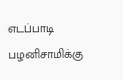எடப்பாடி பழனிசாமிக்கு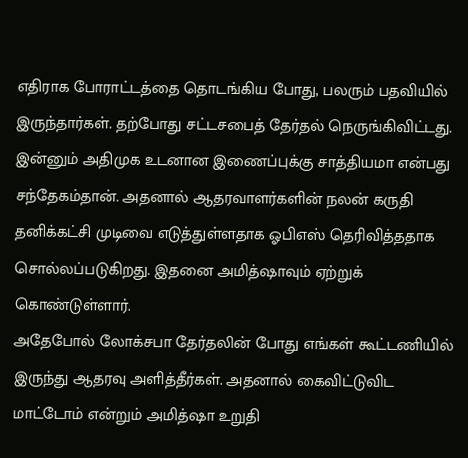எதிராக போராட்டத்தை தொடங்கிய போது, பலரும் பதவியில் இருந்தார்கள். தற்போது சட்டசபைத் தேர்தல் நெருங்கிவிட்டது. இன்னும் அதிமுக உடனான இணைப்புக்கு சாத்தியமா என்பது சந்தேகம்தான். அதனால் ஆதரவாளர்களின் நலன் கருதி தனிக்கட்சி முடிவை எடுத்துள்ளதாக ஓபிஎஸ் தெரிவித்ததாக சொல்லப்படுகிறது. இதனை அமித்ஷாவும் ஏற்றுக் கொண்டுள்ளார்.
அதேபோல் லோக்சபா தேர்தலின் போது எங்கள் கூட்டணியில் இருந்து ஆதரவு அளித்தீர்கள். அதனால் கைவிட்டுவிட மாட்டோம் என்றும் அமித்ஷா உறுதி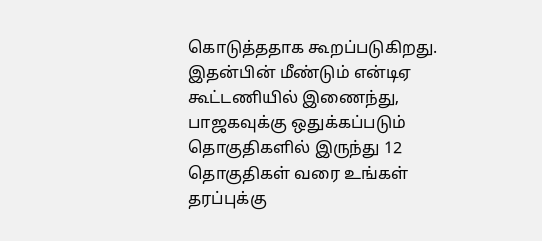கொடுத்ததாக கூறப்படுகிறது. இதன்பின் மீண்டும் என்டிஏ கூட்டணியில் இணைந்து, பாஜகவுக்கு ஒதுக்கப்படும் தொகுதிகளில் இருந்து 12 தொகுதிகள் வரை உங்கள் தரப்புக்கு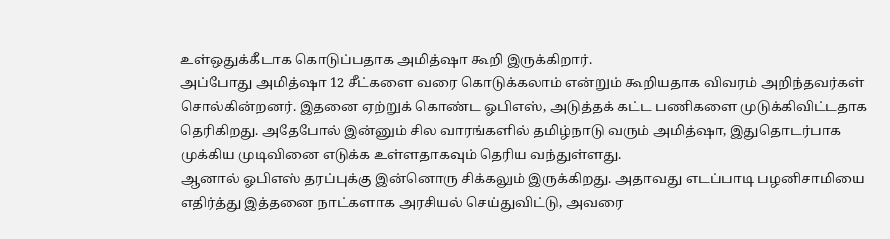உள்ஒதுக்கீடாக கொடுப்பதாக அமித்ஷா கூறி இருக்கிறார்.
அப்போது அமித்ஷா 12 சீட்களை வரை கொடுக்கலாம் என்றும் கூறியதாக விவரம் அறிந்தவர்கள் சொல்கின்றனர். இதனை ஏற்றுக் கொண்ட ஓபிஎஸ், அடுத்தக் கட்ட பணிகளை முடுக்கிவிட்டதாக தெரிகிறது. அதேபோல் இன்னும் சில வாரங்களில் தமிழ்நாடு வரும் அமித்ஷா, இதுதொடர்பாக முக்கிய முடிவினை எடுக்க உள்ளதாகவும் தெரிய வந்துள்ளது.
ஆனால் ஓபிஎஸ் தரப்புக்கு இன்னொரு சிக்கலும் இருக்கிறது. அதாவது எடப்பாடி பழனிசாமியை எதிர்த்து இத்தனை நாட்களாக அரசியல் செய்துவிட்டு, அவரை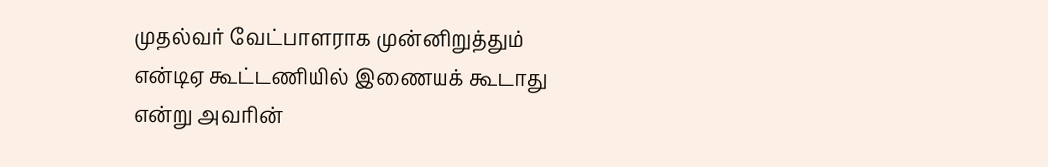முதல்வர் வேட்பாளராக முன்னிறுத்தும் என்டிஏ கூட்டணியில் இணையக் கூடாது என்று அவரின்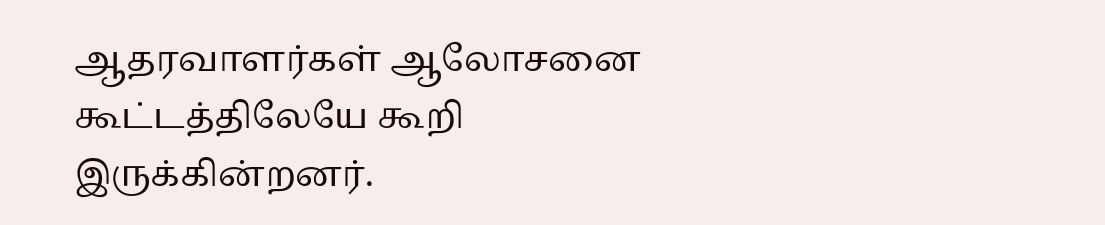ஆதரவாளர்கள் ஆலோசனை கூட்டத்திலேயே கூறி இருக்கின்றனர்.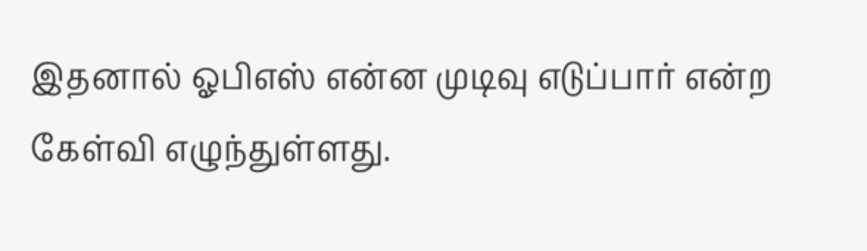இதனால் ஓபிஎஸ் என்ன முடிவு எடுப்பார் என்ற கேள்வி எழுந்துள்ளது.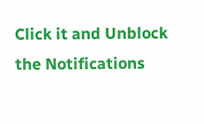Click it and Unblock the Notifications